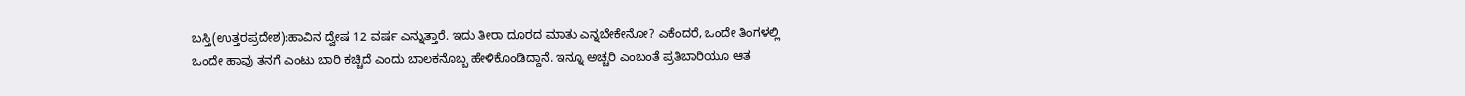ಬಸ್ತಿ(ಉತ್ತರಪ್ರದೇಶ):ಹಾವಿನ ದ್ವೇಷ 12 ವರ್ಷ ಎನ್ನುತ್ತಾರೆ. ಇದು ತೀರಾ ದೂರದ ಮಾತು ಎನ್ನಬೇಕೇನೋ? ಎಕೆಂದರೆ, ಒಂದೇ ತಿಂಗಳಲ್ಲಿ ಒಂದೇ ಹಾವು ತನಗೆ ಎಂಟು ಬಾರಿ ಕಚ್ಚಿದೆ ಎಂದು ಬಾಲಕನೊಬ್ಬ ಹೇಳಿಕೊಂಡಿದ್ದಾನೆ. ಇನ್ನೂ ಅಚ್ಚರಿ ಎಂಬಂತೆ ಪ್ರತಿಬಾರಿಯೂ ಆತ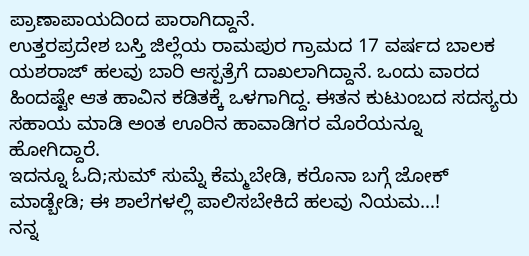ಪ್ರಾಣಾಪಾಯದಿಂದ ಪಾರಾಗಿದ್ದಾನೆ.
ಉತ್ತರಪ್ರದೇಶ ಬಸ್ತಿ ಜಿಲ್ಲೆಯ ರಾಮಪುರ ಗ್ರಾಮದ 17 ವರ್ಷದ ಬಾಲಕ ಯಶರಾಜ್ ಹಲವು ಬಾರಿ ಆಸ್ಪತ್ರೆಗೆ ದಾಖಲಾಗಿದ್ದಾನೆ. ಒಂದು ವಾರದ ಹಿಂದಷ್ಟೇ ಆತ ಹಾವಿನ ಕಡಿತಕ್ಕೆ ಒಳಗಾಗಿದ್ದ. ಈತನ ಕುಟುಂಬದ ಸದಸ್ಯರು ಸಹಾಯ ಮಾಡಿ ಅಂತ ಊರಿನ ಹಾವಾಡಿಗರ ಮೊರೆಯನ್ನೂ ಹೋಗಿದ್ದಾರೆ.
ಇದನ್ನೂ ಓದಿ;ಸುಮ್ ಸುಮ್ನೆ ಕೆಮ್ಮಬೇಡಿ, ಕರೊನಾ ಬಗ್ಗೆ ಜೋಕ್ ಮಾಡ್ಬೇಡಿ; ಈ ಶಾಲೆಗಳಲ್ಲಿ ಪಾಲಿಸಬೇಕಿದೆ ಹಲವು ನಿಯಮ…!
ನನ್ನ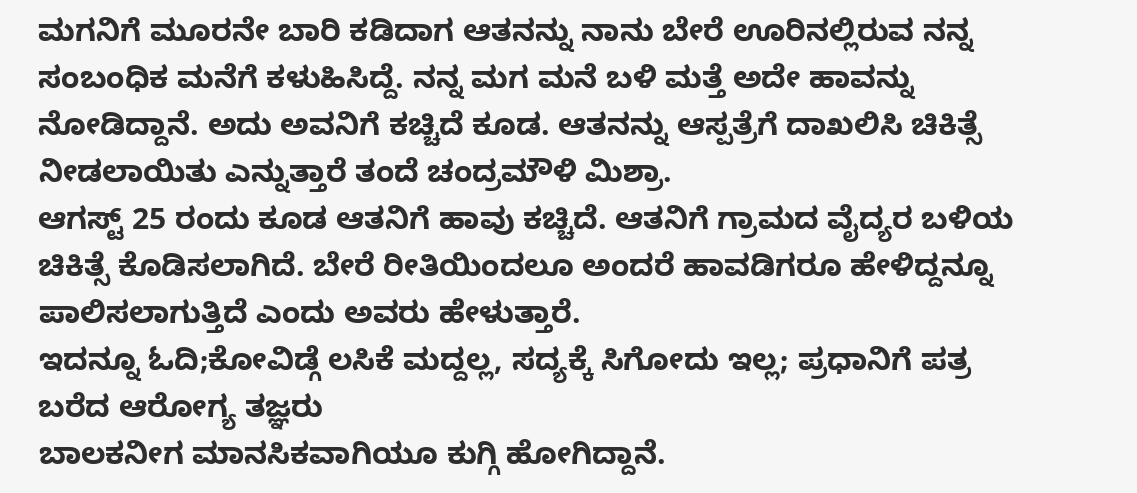ಮಗನಿಗೆ ಮೂರನೇ ಬಾರಿ ಕಡಿದಾಗ ಆತನನ್ನು ನಾನು ಬೇರೆ ಊರಿನಲ್ಲಿರುವ ನನ್ನ ಸಂಬಂಧಿಕ ಮನೆಗೆ ಕಳುಹಿಸಿದ್ದೆ. ನನ್ನ ಮಗ ಮನೆ ಬಳಿ ಮತ್ತೆ ಅದೇ ಹಾವನ್ನು ನೋಡಿದ್ದಾನೆ. ಅದು ಅವನಿಗೆ ಕಚ್ಚಿದೆ ಕೂಡ. ಆತನನ್ನು ಆಸ್ಪತ್ರೆಗೆ ದಾಖಲಿಸಿ ಚಿಕಿತ್ಸೆ ನೀಡಲಾಯಿತು ಎನ್ನುತ್ತಾರೆ ತಂದೆ ಚಂದ್ರಮೌಳಿ ಮಿಶ್ರಾ.
ಆಗಸ್ಟ್ 25 ರಂದು ಕೂಡ ಆತನಿಗೆ ಹಾವು ಕಚ್ಚಿದೆ. ಆತನಿಗೆ ಗ್ರಾಮದ ವೈದ್ಯರ ಬಳಿಯ ಚಿಕಿತ್ಸೆ ಕೊಡಿಸಲಾಗಿದೆ. ಬೇರೆ ರೀತಿಯಿಂದಲೂ ಅಂದರೆ ಹಾವಡಿಗರೂ ಹೇಳಿದ್ದನ್ನೂ ಪಾಲಿಸಲಾಗುತ್ತಿದೆ ಎಂದು ಅವರು ಹೇಳುತ್ತಾರೆ.
ಇದನ್ನೂ ಓದಿ;ಕೋವಿಡ್ಗೆ ಲಸಿಕೆ ಮದ್ದಲ್ಲ, ಸದ್ಯಕ್ಕೆ ಸಿಗೋದು ಇಲ್ಲ; ಪ್ರಧಾನಿಗೆ ಪತ್ರ ಬರೆದ ಆರೋಗ್ಯ ತಜ್ಞರು
ಬಾಲಕನೀಗ ಮಾನಸಿಕವಾಗಿಯೂ ಕುಗ್ಗಿ ಹೋಗಿದ್ದಾನೆ.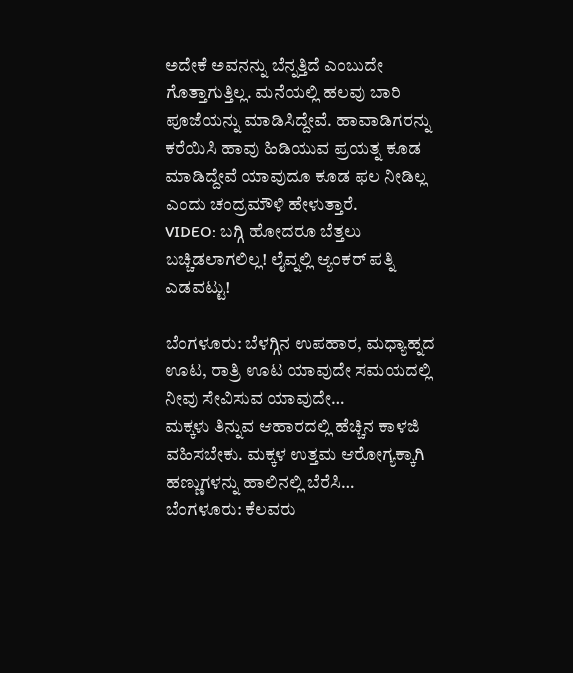ಅದೇಕೆ ಅವನನ್ನು ಬೆನ್ನತ್ತಿದೆ ಎಂಬುದೇ ಗೊತ್ತಾಗುತ್ತಿಲ್ಲ. ಮನೆಯಲ್ಲಿ ಹಲವು ಬಾರಿ ಪೂಜೆಯನ್ನು ಮಾಡಿಸಿದ್ದೇವೆ. ಹಾವಾಡಿಗರನ್ನು ಕರೆಯಿಸಿ ಹಾವು ಹಿಡಿಯುವ ಪ್ರಯತ್ನ ಕೂಡ ಮಾಡಿದ್ದೇವೆ ಯಾವುದೂ ಕೂಡ ಫಲ ನೀಡಿಲ್ಲ ಎಂದು ಚಂದ್ರಮೌಳಿ ಹೇಳುತ್ತಾರೆ.
VIDEO: ಬಗ್ಗಿ ಹೋದರೂ ಬೆತ್ತಲು ಬಚ್ಚಿಡಲಾಗಲಿಲ್ಲ! ಲೈವ್ನಲ್ಲಿ ಆ್ಯಂಕರ್ ಪತ್ನಿ ಎಡವಟ್ಟು!

ಬೆಂಗಳೂರು: ಬೆಳಗ್ಗಿನ ಉಪಹಾರ, ಮಧ್ಯಾಹ್ನದ ಊಟ, ರಾತ್ರಿ ಊಟ ಯಾವುದೇ ಸಮಯದಲ್ಲಿ ನೀವು ಸೇವಿಸುವ ಯಾವುದೇ…
ಮಕ್ಕಳು ತಿನ್ನುವ ಆಹಾರದಲ್ಲಿ ಹೆಚ್ಚಿನ ಕಾಳಜಿ ವಹಿಸಬೇಕು. ಮಕ್ಕಳ ಉತ್ತಮ ಆರೋಗ್ಯಕ್ಕಾಗಿ ಹಣ್ಣುಗಳನ್ನು ಹಾಲಿನಲ್ಲಿ ಬೆರೆಸಿ…
ಬೆಂಗಳೂರು: ಕೆಲವರು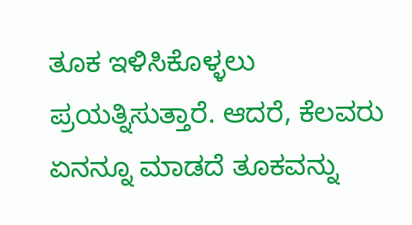ತೂಕ ಇಳಿಸಿಕೊಳ್ಳಲು ಪ್ರಯತ್ನಿಸುತ್ತಾರೆ. ಆದರೆ, ಕೆಲವರು ಏನನ್ನೂ ಮಾಡದೆ ತೂಕವನ್ನು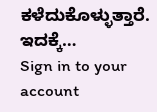ಕಳೆದುಕೊಳ್ಳುತ್ತಾರೆ. ಇದಕ್ಕೆ…
Sign in to your account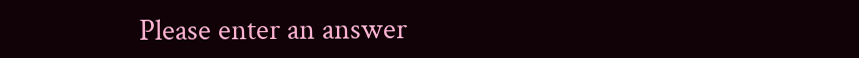Please enter an answer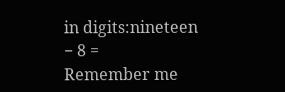in digits:nineteen − 8 =
Remember me